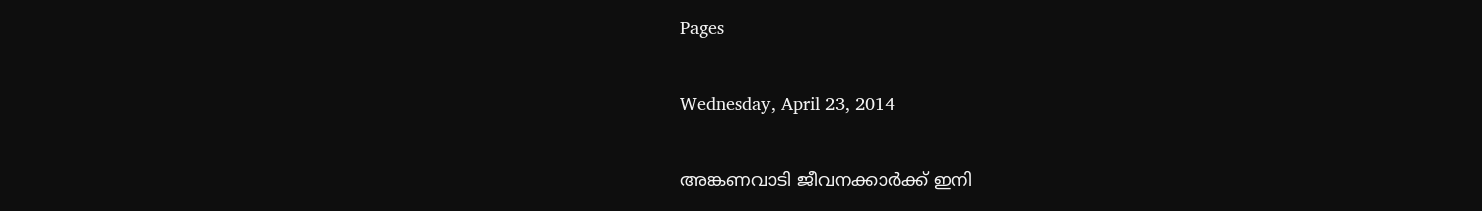Pages

Wednesday, April 23, 2014

അങ്കണവാടി ജീവനക്കാര്‍ക്ക് ഇനി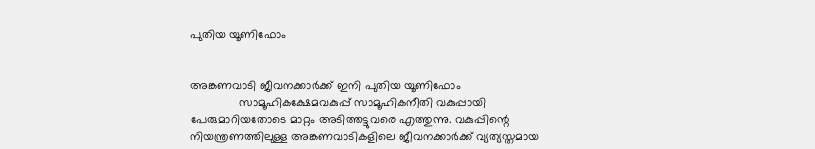പുതിയ യൂണിഫോം


അങ്കണവാടി ജീവനക്കാര്‍ക്ക് ഇനി പുതിയ യൂണിഫോം
               സാമൂഹികക്ഷേമവകുപ്പ് സാമൂഹികനീതി വകുപ്പായി പേരുമാറിയതോടെ മാറ്റം അടിത്തട്ടുവരെ എത്തുന്നു. വകുപ്പിന്റെ നിയന്ത്രണത്തിലുള്ള അങ്കണവാടികളിലെ ജീവനക്കാര്‍ക്ക് വ്യത്യസ്തമായ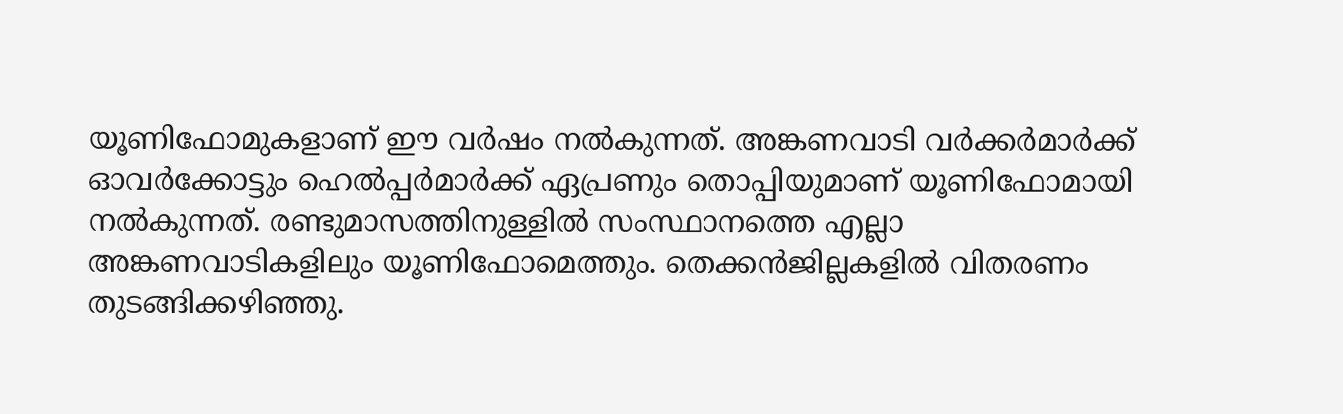യൂണിഫോമുകളാണ് ഈ വര്‍ഷം നല്‍കുന്നത്. അങ്കണവാടി വര്‍ക്കര്‍മാര്‍ക്ക് ഓവര്‍ക്കോട്ടും ഹെല്‍പ്പര്‍മാര്‍ക്ക് ഏപ്രണും തൊപ്പിയുമാണ് യൂണിഫോമായി നല്‍കുന്നത്. രണ്ടുമാസത്തിനുള്ളില്‍ സംസ്ഥാനത്തെ എല്ലാ അങ്കണവാടികളിലും യൂണിഫോമെത്തും. തെക്കന്‍ജില്ലകളില്‍ വിതരണം തുടങ്ങിക്കഴിഞ്ഞു.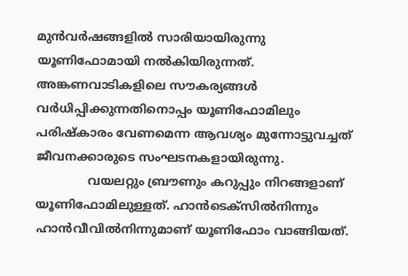മുന്‍വര്‍ഷങ്ങളില്‍ സാരിയായിരുന്നു യൂണിഫോമായി നല്‍കിയിരുന്നത്. അങ്കണവാടികളിലെ സൗകര്യങ്ങള്‍ വര്‍ധിപ്പിക്കുന്നതിനൊപ്പം യൂണിഫോമിലും പരിഷ്‌കാരം വേണമെന്ന ആവശ്യം മുന്നോട്ടുവച്ചത് ജീവനക്കാരുടെ സംഘടനകളായിരുന്നു.
              വയലറ്റും ബ്രൗണും കറുപ്പും നിറങ്ങളാണ് യൂണിഫോമിലുള്ളത്. ഹാന്‍ടെക്‌സില്‍നിന്നും ഹാന്‍വീവില്‍നിന്നുമാണ് യൂണിഫോം വാങ്ങിയത്.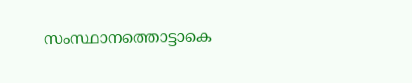സംസ്ഥാനത്തൊട്ടാകെ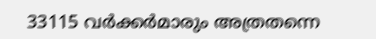33115 വര്‍ക്കര്‍മാരും അത്രതന്നെ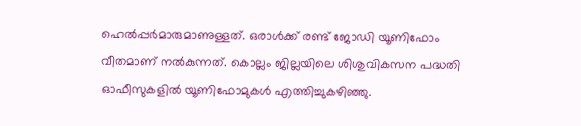ഹെല്‍പ്പര്‍മാരുമാണുള്ളത്. ഒരാള്‍ക്ക് രണ്ട് ജോഡി യൂണിഫോം വീതമാണ് നല്‍കുന്നത്. കൊല്ലം ജില്ലയിലെ ശിശുവികസന പദ്ധതി ഓഫീസുകളില്‍ യൂണിഫോമുകള്‍ എത്തിച്ചുകഴിഞ്ഞു.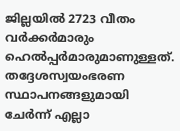ജില്ലയില്‍ 2723 വീതം വര്‍ക്കര്‍മാരും ഹെല്‍പ്പര്‍മാരുമാണുള്ളത്. തദ്ദേശസ്വയംഭരണ സ്ഥാപനങ്ങളുമായി ചേര്‍ന്ന് എല്ലാ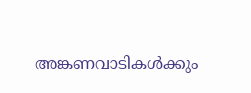അങ്കണവാടികള്‍ക്കും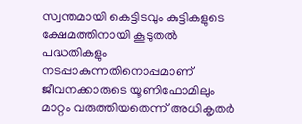സ്വന്തമായി കെട്ടിടവും കുട്ടികളുടെ ക്ഷേമത്തിനായി കൂടുതല്‍ പദ്ധതികളും നടപ്പാകുന്നതിനൊപ്പമാണ് ജീവനക്കാരുടെ യൂണിഫോമിലും മാറ്റം വരുത്തിയതെന്ന് അധികൃതര്‍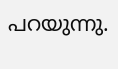പറയുന്നു.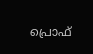പ്രൊഫ്‌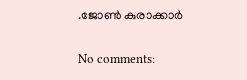.ജോണ്‍ കുരാക്കാർ

No comments: